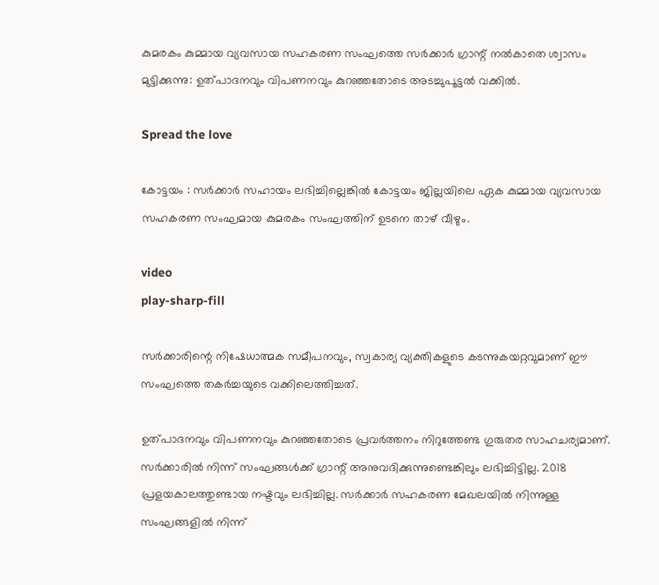കുമരകം കുമ്മായ വ്യവസായ സഹകരണ സംഘത്തെ സർക്കാർ ഗ്രാന്റ് നൽകാതെ ശ്വാസം മുട്ടിക്കുന്നു: ഉത്പാദനവും വിപണനവും കുറഞ്ഞതോടെ അടച്ചുപൂട്ടൽ വക്കിൽ.

Spread the love

കോട്ടയം : സർക്കാർ സഹായം ലഭിച്ചില്ലെങ്കിൽ കോട്ടയം ജില്ലയിലെ ഏക കുമ്മായ വ്യവസായ സഹകരണ സംഘമായ കുമരകം സംഘത്തിന് ഉടനെ താഴ് വീഴും.

video
play-sharp-fill

സർക്കാരിന്റെ നിഷേധാത്മക സമീപനവും, സ്വകാര്യ വ്യക്തികളുടെ കടന്നുകയറ്റവുമാണ് ഈ സംഘത്തെ തകർച്ചയുടെ വക്കിലെത്തിച്ചത്.

ഉത്പാദനവും വിപണനവും കുറഞ്ഞതോടെ പ്രവർത്തനം നിറുത്തേണ്ട ഗുരുതര സാഹചര്യമാണ്. സർക്കാരില്‍ നിന്ന് സംഘങ്ങള്‍ക്ക് ഗ്രാന്റ് അനുവദിക്കുന്നുണ്ടെങ്കിലും ലഭിച്ചിട്ടില്ല. 2018 പ്രളയകാലത്തുണ്ടായ നഷ്ടവും ലഭിച്ചില്ല. സർക്കാർ സഹകരണ മേഖലയില്‍ നിന്നുള്ള സംഘങ്ങളില്‍ നിന്ന്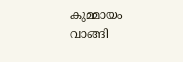കുമ്മായം വാങ്ങി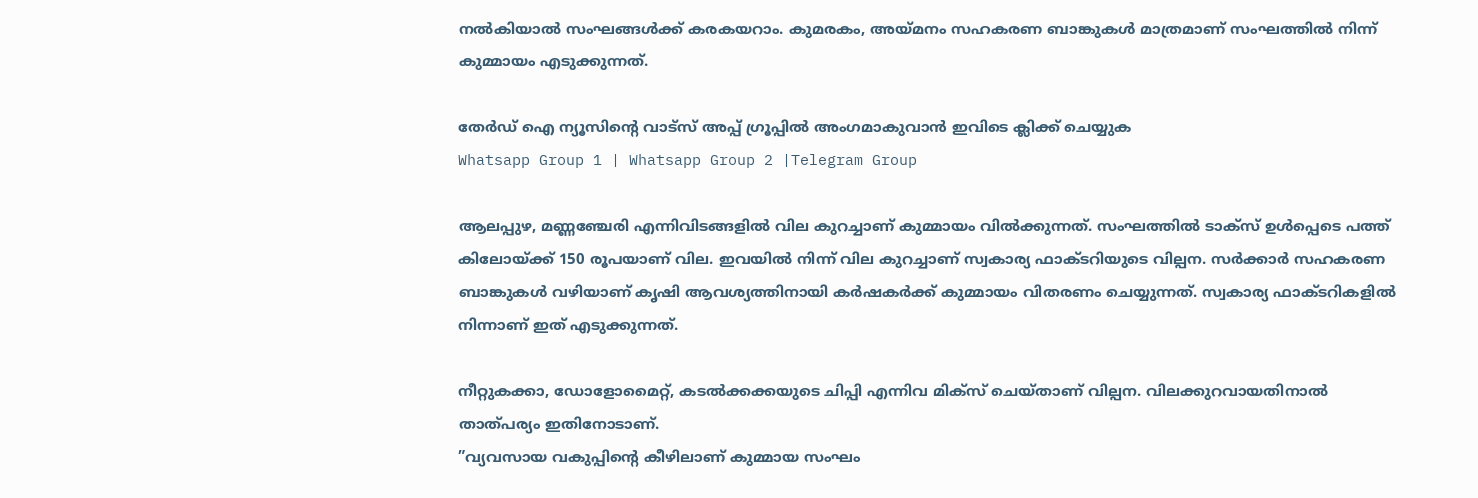നല്‍കിയാല്‍ സംഘങ്ങള്‍ക്ക് കരകയറാം. കുമരകം, അയ്മനം സഹകരണ ബാങ്കുകള്‍ മാത്രമാണ് സംഘത്തില്‍ നിന്ന് കുമ്മായം എടുക്കുന്നത്.

തേർഡ് ഐ ന്യൂസിന്റെ വാട്സ് അപ്പ് ഗ്രൂപ്പിൽ അംഗമാകുവാൻ ഇവിടെ ക്ലിക്ക് ചെയ്യുക
Whatsapp Group 1 | Whatsapp Group 2 |Telegram Group

ആലപ്പുഴ, മണ്ണഞ്ചേരി എന്നിവിടങ്ങളില്‍ വില കുറച്ചാണ് കുമ്മായം വില്‍ക്കുന്നത്. സംഘത്തില്‍ ടാക്‌സ് ഉള്‍പ്പെടെ പത്ത് കിലോയ്ക്ക് 150 രൂപയാണ് വില. ഇവയില്‍ നിന്ന് വില കുറച്ചാണ് സ്വകാര്യ ഫാക്ടറിയുടെ വില്പന. സർക്കാർ സഹകരണ ബാങ്കുകള്‍ വഴിയാണ് കൃഷി ആവശ്യത്തിനായി കർഷകർക്ക് കുമ്മായം വിതരണം ചെയ്യുന്നത്. സ്വകാര്യ ഫാക്ടറികളില്‍ നിന്നാണ് ഇത് എടുക്കുന്നത്.

നീറ്റുകക്കാ, ഡോളോമൈറ്റ്, കടല്‍ക്കക്കയുടെ ചിപ്പി എന്നിവ മിക്‌സ് ചെയ്താണ് വില്പന. വിലക്കുറവായതിനാല്‍ താത്പര്യം ഇതിനോടാണ്.
”വ്യവസായ വകുപ്പിന്റെ കീഴിലാണ് കുമ്മായ സംഘം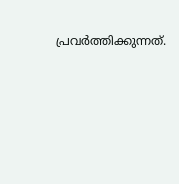പ്രവർത്തിക്കുന്നത്.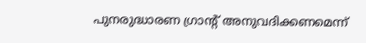പുനരുദ്ധാരണ ഗ്രാന്റ് അനുവദിക്കണമെന്ന്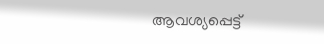ആവശ്യപ്പെട്ട്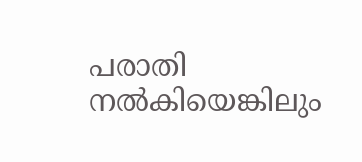പരാതി നല്‍കിയെങ്കിലും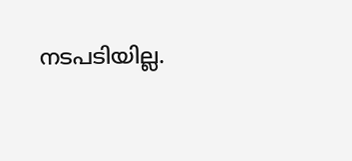നടപടിയില്ല.